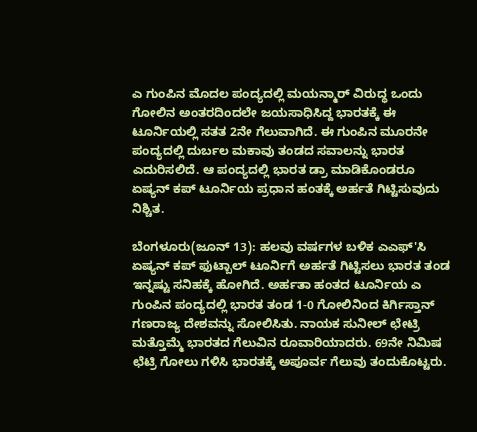ಎ ಗುಂಪಿನ ಮೊದಲ ಪಂದ್ಯದಲ್ಲಿ ಮಯನ್ಮಾರ್ ವಿರುದ್ಧ ಒಂದು ಗೋಲಿನ ಅಂತರದಿಂದಲೇ ಜಯಸಾಧಿಸಿದ್ದ ಭಾರತಕ್ಕೆ ಈ ಟೂರ್ನಿಯಲ್ಲಿ ಸತತ 2ನೇ ಗೆಲುವಾಗಿದೆ. ಈ ಗುಂಪಿನ ಮೂರನೇ ಪಂದ್ಯದಲ್ಲಿ ದುರ್ಬಲ ಮಕಾವು ತಂಡದ ಸವಾಲನ್ನು ಭಾರತ ಎದುರಿಸಲಿದೆ. ಆ ಪಂದ್ಯದಲ್ಲಿ ಭಾರತ ಡ್ರಾ ಮಾಡಿಕೊಂಡರೂ ಏಷ್ಯನ್ ಕಪ್ ಟೂರ್ನಿಯ ಪ್ರಧಾನ ಹಂತಕ್ಕೆ ಅರ್ಹತೆ ಗಿಟ್ಟಿಸುವುದು ನಿಶ್ಚಿತ.

ಬೆಂಗಳೂರು(ಜೂನ್ 13): ಹಲವು ವರ್ಷಗಳ ಬಳಿಕ ಎಎಫ್'ಸಿ ಏಷ್ಯನ್ ಕಪ್ ಫುಟ್ಬಾಲ್ ಟೂರ್ನಿಗೆ ಅರ್ಹತೆ ಗಿಟ್ಟಿಸಲು ಭಾರತ ತಂಡ ಇನ್ನಷ್ಟು ಸನಿಹಕ್ಕೆ ಹೋಗಿದೆ. ಅರ್ಹತಾ ಹಂತದ ಟೂರ್ನಿಯ ಎ ಗುಂಪಿನ ಪಂದ್ಯದಲ್ಲಿ ಭಾರತ ತಂಡ 1-0 ಗೋಲಿನಿಂದ ಕಿರ್ಗಿಸ್ತಾನ್ ಗಣರಾಜ್ಯ ದೇಶವನ್ನು ಸೋಲಿಸಿತು. ನಾಯಕ ಸುನೀಲ್ ಛೇಟ್ರಿ ಮತ್ತೊಮ್ಮೆ ಭಾರತದ ಗೆಲುವಿನ ರೂವಾರಿಯಾದರು. 69ನೇ ನಿಮಿಷ ಛೆಟ್ರಿ ಗೋಲು ಗಳಿಸಿ ಭಾರತಕ್ಕೆ ಅಪೂರ್ವ ಗೆಲುವು ತಂದುಕೊಟ್ಟರು.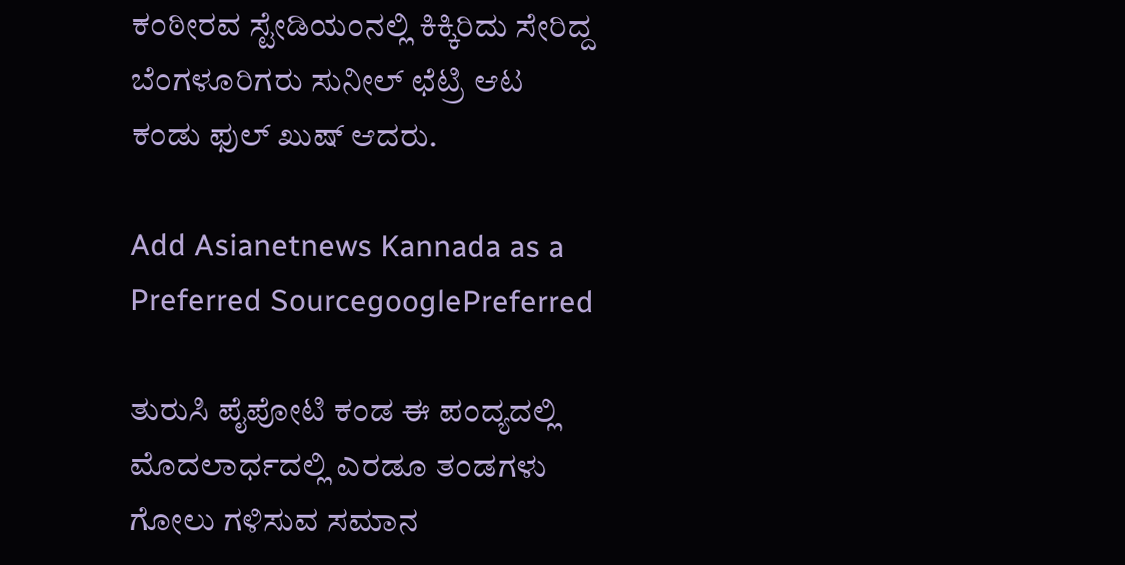ಕಂಠೀರವ ಸ್ಟೇಡಿಯಂನಲ್ಲಿ ಕಿಕ್ಕಿರಿದು ಸೇರಿದ್ದ ಬೆಂಗಳೂರಿಗರು ಸುನೀಲ್ ಛೆಟ್ರಿ ಆಟ ಕಂಡು ಫುಲ್ ಖುಷ್ ಆದರು.

Add Asianetnews Kannada as a Preferred SourcegooglePreferred

ತುರುಸಿ ಪೈಪೋಟಿ ಕಂಡ ಈ ಪಂದ್ಯದಲ್ಲಿ ಮೊದಲಾರ್ಧದಲ್ಲಿ ಎರಡೂ ತಂಡಗಳು ಗೋಲು ಗಳಿಸುವ ಸಮಾನ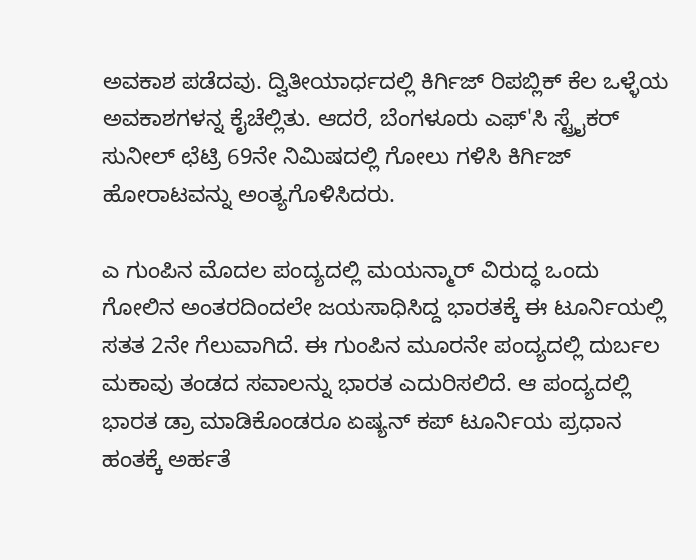ಅವಕಾಶ ಪಡೆದವು. ದ್ವಿತೀಯಾರ್ಧದಲ್ಲಿ ಕಿರ್ಗಿಜ್ ರಿಪಬ್ಲಿಕ್ ಕೆಲ ಒಳ್ಳೆಯ ಅವಕಾಶಗಳನ್ನ ಕೈಚೆಲ್ಲಿತು. ಆದರೆ, ಬೆಂಗಳೂರು ಎಫ್'ಸಿ ಸ್ಟ್ರೈಕರ್ ಸುನೀಲ್ ಛೆಟ್ರಿ 69ನೇ ನಿಮಿಷದಲ್ಲಿ ಗೋಲು ಗಳಿಸಿ ಕಿರ್ಗಿಜ್ ಹೋರಾಟವನ್ನು ಅಂತ್ಯಗೊಳಿಸಿದರು.

ಎ ಗುಂಪಿನ ಮೊದಲ ಪಂದ್ಯದಲ್ಲಿ ಮಯನ್ಮಾರ್ ವಿರುದ್ಧ ಒಂದು ಗೋಲಿನ ಅಂತರದಿಂದಲೇ ಜಯಸಾಧಿಸಿದ್ದ ಭಾರತಕ್ಕೆ ಈ ಟೂರ್ನಿಯಲ್ಲಿ ಸತತ 2ನೇ ಗೆಲುವಾಗಿದೆ. ಈ ಗುಂಪಿನ ಮೂರನೇ ಪಂದ್ಯದಲ್ಲಿ ದುರ್ಬಲ ಮಕಾವು ತಂಡದ ಸವಾಲನ್ನು ಭಾರತ ಎದುರಿಸಲಿದೆ. ಆ ಪಂದ್ಯದಲ್ಲಿ ಭಾರತ ಡ್ರಾ ಮಾಡಿಕೊಂಡರೂ ಏಷ್ಯನ್ ಕಪ್ ಟೂರ್ನಿಯ ಪ್ರಧಾನ ಹಂತಕ್ಕೆ ಅರ್ಹತೆ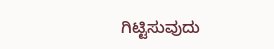ಗಿಟ್ಟಿಸುವುದು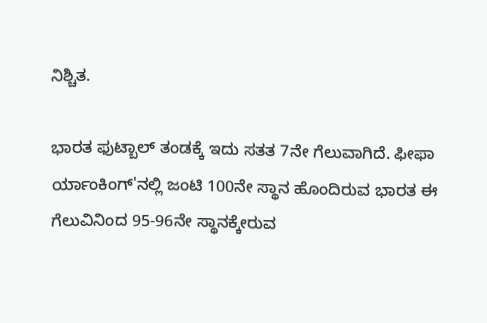ನಿಶ್ಚಿತ.

ಭಾರತ ಫುಟ್ಬಾಲ್ ತಂಡಕ್ಕೆ ಇದು ಸತತ 7ನೇ ಗೆಲುವಾಗಿದೆ. ಫೀಫಾ ರ್ಯಾಂಕಿಂಗ್'ನಲ್ಲಿ ಜಂಟಿ 100ನೇ ಸ್ಥಾನ ಹೊಂದಿರುವ ಭಾರತ ಈ ಗೆಲುವಿನಿಂದ 95-96ನೇ ಸ್ಥಾನಕ್ಕೇರುವ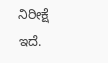ನಿರೀಕ್ಷೆ ಇದೆ.